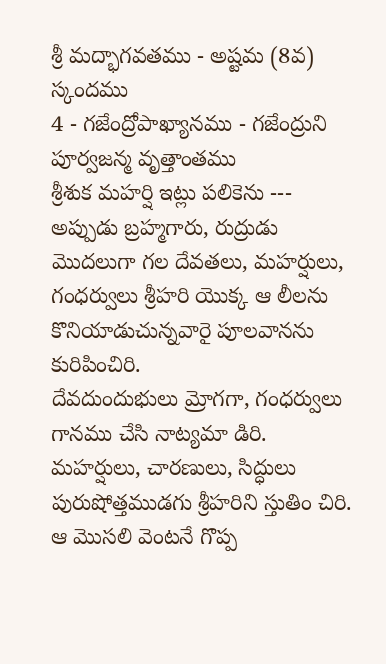శ్రీ మద్భాగవతము - అష్టమ (8వ) స్కందము
4 - గజేంద్రోపాఖ్యానము - గజేంద్రుని పూర్వజన్మ వృత్తాంతము
శ్రీశుక మహర్షి ఇట్లు పలికెను --- అప్పుడు బ్రహ్మగారు, రుద్రుడు మొదలుగా గల దేవతలు, మహర్షులు, గంధర్వులు శ్రీహరి యొక్క ఆ లీలను కొనియాడుచున్నవారై పూలవానను కురిపించిరి.
దేవదుందుభులు మ్రోగగా, గంధర్వులు గానము చేసి నాట్యమా డిరి. మహర్షులు, చారణులు, సిద్ధులు పురుషోత్తముడగు శ్రీహరిని స్తుతిం చిరి.
ఆ మొసలి వెంటనే గొప్ప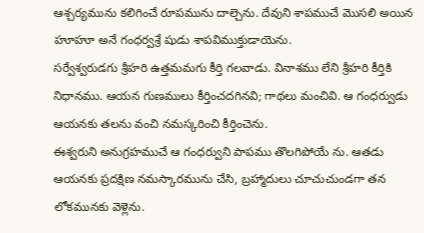ఆశ్చర్యమును కలిగించే రూపమును దాల్చెను. దేవుని శాపముచే మొసలి అయిన హూహూ అనే గంధర్వశ్రే షుడు శాపవిముక్తుడాయెను.
సర్వేశ్వరుడగు శ్రీహరి ఉత్తమమగు కీర్తి గలవాడు. వినాశము లేని శ్రీహరి కీర్తికి నిధానము. ఆయన గుణములు కీర్తించదగినవి; గాథలు మంచివి. ఆ గంధర్వుడు ఆయనకు తలను వంచి నమస్కరించి కీర్తించెను.
ఈశ్వరుని అనుగ్రహముచే ఆ గంధర్వుని పాపము తొలగిపోయే ను. ఆతడు ఆయనకు ప్రదక్షిణ నమస్కారమును చేసి, బ్రహ్మాదులు చూచుచుండగా తన లోకమునకు వెళ్లెను.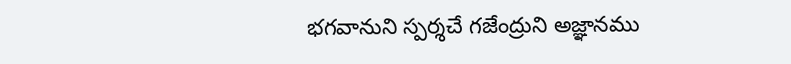భగవానుని స్పర్శచే గజేంద్రుని అజ్ఞానము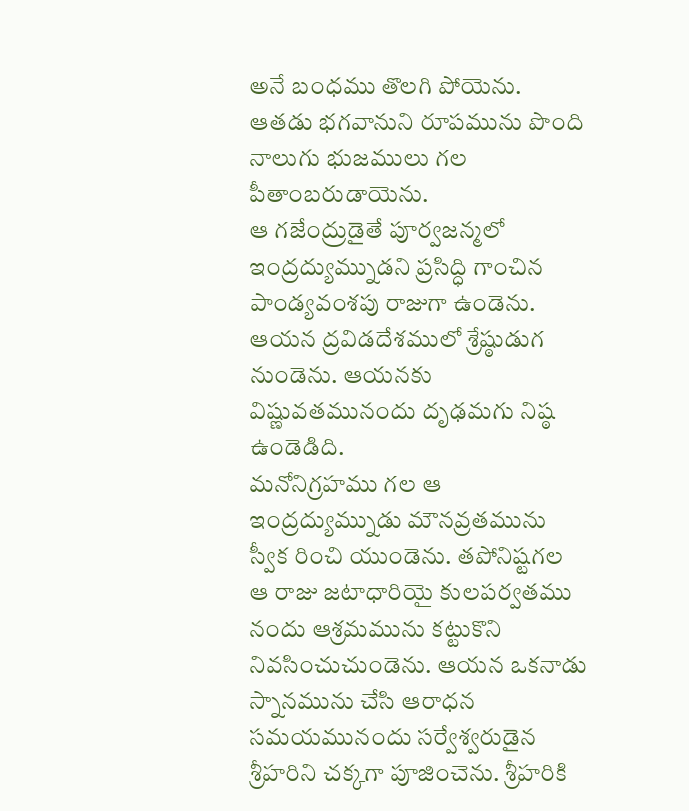అనే బంధము తొలగి పోయెను. ఆతడు భగవానుని రూపమును పొంది నాలుగు భుజములు గల పీతాంబరుడాయెను.
ఆ గజేంద్రుడైతే పూర్వజన్మలో ఇంద్రద్యుమ్నుడని ప్రసిద్ధి గాంచిన పాండ్యవంశపు రాజుగా ఉండెను. ఆయన ద్రవిడదేశములో శ్రేష్ఠుడుగ నుండెను. ఆయనకు విష్ణువతమునందు దృఢమగు నిష్ఠ ఉండెడిది.
మనోనిగ్రహము గల ఆ ఇంద్రద్యుమ్నుడు మౌనవ్రతమును స్వీక రించి యుండెను. తపోనిష్టగల ఆ రాజు జటాధారియై కులపర్వతము నందు ఆశ్రమమును కట్టుకొని నివసించుచుండెను. ఆయన ఒకనాడు స్నానమును చేసి ఆరాధన సమయమునందు సర్వేశ్వరుడైన శ్రీహరిని చక్కగా పూజించెను. శ్రీహరికి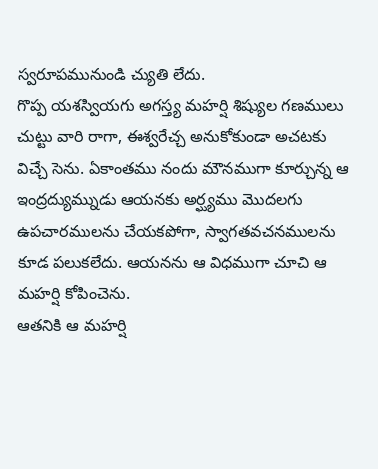స్వరూపమునుండి చ్యుతి లేదు.
గొప్ప యశస్వియగు అగస్త్య మహర్షి శిష్యుల గణములు చుట్టు వారి రాగా, ఈశ్వరేచ్చ అనుకోకుండా అచటకు విచ్చే సెను. ఏకాంతము నందు మౌనముగా కూర్చున్న ఆ ఇంద్రద్యుమ్నుడు ఆయనకు అర్ఘ్యము మొదలగు ఉపచారములను చేయకపోగా, స్వాగతవచనములను కూడ పలుకలేదు. ఆయనను ఆ విధముగా చూచి ఆ మహర్షి కోపించెను.
ఆతనికి ఆ మహర్షి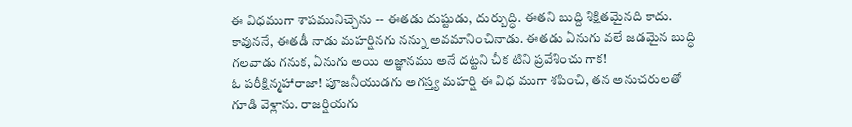ఈ విధముగా శాపమునిచ్చెను -- ఈతడు దుష్టుడు, దుర్బుద్ధి. ఈతని బుద్ది శిక్షితమైనది కాదు. కావుననే, ఈతడీ నాడు మహర్షినగు నన్ను అవమానించినాడు. ఈతడు ఏనుగు వలే జడమైన బుద్ధి గలవాడు గనుక, ఏనుగు అయి అజ్ఞానము అనే దట్టని చీక టిని ప్రవేశించు గాక!
ఓ పరీక్షిన్మహారాజా! పూజనీయుడగు అగస్త్య మహర్షి ఈ విధ ముగా శపించి, తన అనుచరులతో గూడి వెళ్లాను. రాజర్షియగు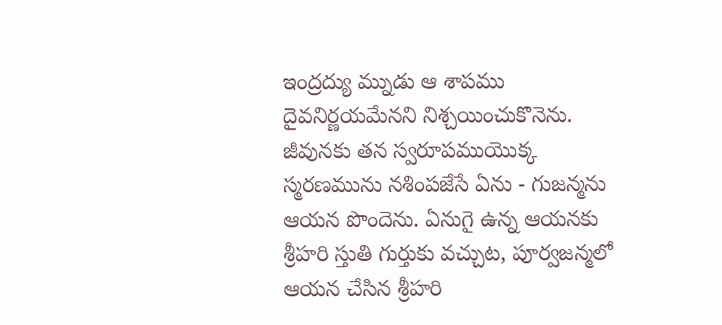ఇంద్రద్యు మ్నుడు ఆ శాపము దైవనిర్ణయమేనని నిశ్చయించుకొనెను.
జీవునకు తన స్వరూపముయొక్క స్మరణమును నశింపజేసే ఏను - గుజన్మను ఆయన పొందెను. ఏనుగై ఉన్న ఆయనకు శ్రీహరి స్తుతి గుర్తుకు వచ్చుట, పూర్వజన్మలో ఆయన చేసిన శ్రీహరి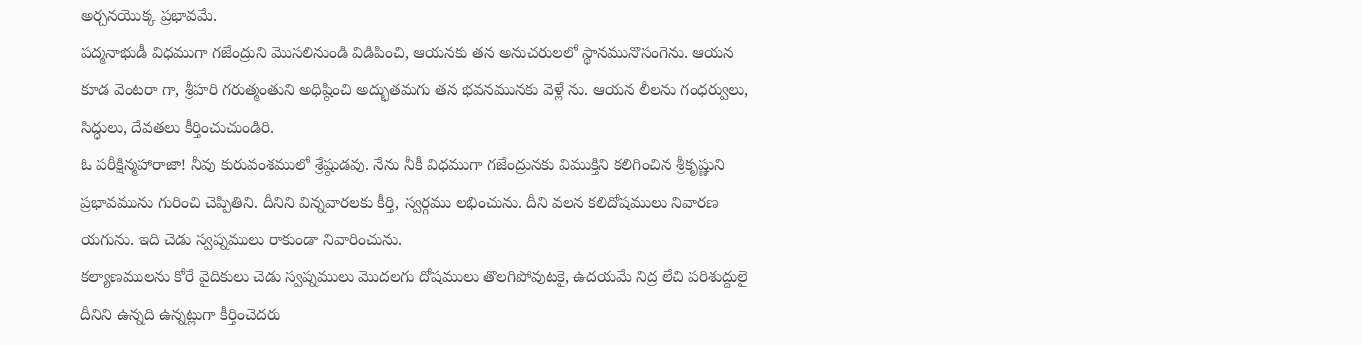అర్చనయొక్క ప్రభావమే.
పద్మనాభుడీ విధముగా గజేంద్రుని మొసలినుండి విడిపించి, ఆయనకు తన అనుచరులలో స్థానమునొసంగెను. ఆయన కూడ వెంటరా గా, శ్రీహరి గరుత్మంతుని అధిష్ఠించి అద్భుతమగు తన భవనమునకు వెళ్లే ను. ఆయన లీలను గంధర్వులు, సిద్ధులు, దేవతలు కీర్తించుచుండిరి.
ఓ పరీక్షిన్మహారాజా! నీవు కురువంశములో శ్రేష్ఠుడవు. నేను నీకీ విధముగా గజేంద్రునకు విముక్తిని కలిగించిన శ్రీకృష్ణుని ప్రభావమును గురించి చెప్పితిని. దీనిని విన్నవారలకు కీర్తి, స్వర్గము లభించును. దీని వలన కలిదోషములు నివారణ యగును. ఇది చెడు స్వప్నములు రాకుండా నివారించును.
కల్యాణములను కోరే వైదికులు చెడు స్వప్నములు మొదలగు దోషములు తొలగిపోవుటకై, ఉదయమే నిద్ర లేచి పరిశుద్దులై దీనిని ఉన్నది ఉన్నట్లుగా కీర్తించెదరు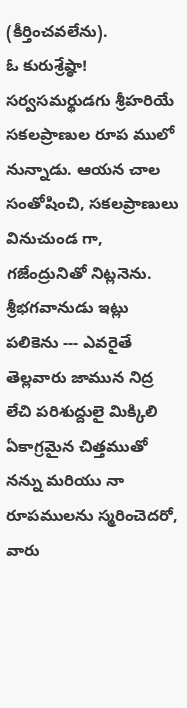(కీర్తించవలేను).
ఓ కురుశ్రేష్ఠా! సర్వసమర్థుడగు శ్రీహరియే సకలప్రాణుల రూప ములో నున్నాడు. ఆయన చాల సంతోషించి, సకలప్రాణులు వినుచుండ గా, గజేంద్రునితో నిట్లనెను.
శ్రీభగవానుడు ఇట్లు పలికెను --- ఎవరైతే తెల్లవారు జామున నిద్ర లేచి పరిశుద్దులై మిక్కిలి ఏకాగ్రమైన చిత్తముతో నన్ను మరియు నా రూపములను స్మరించెదరో, వారు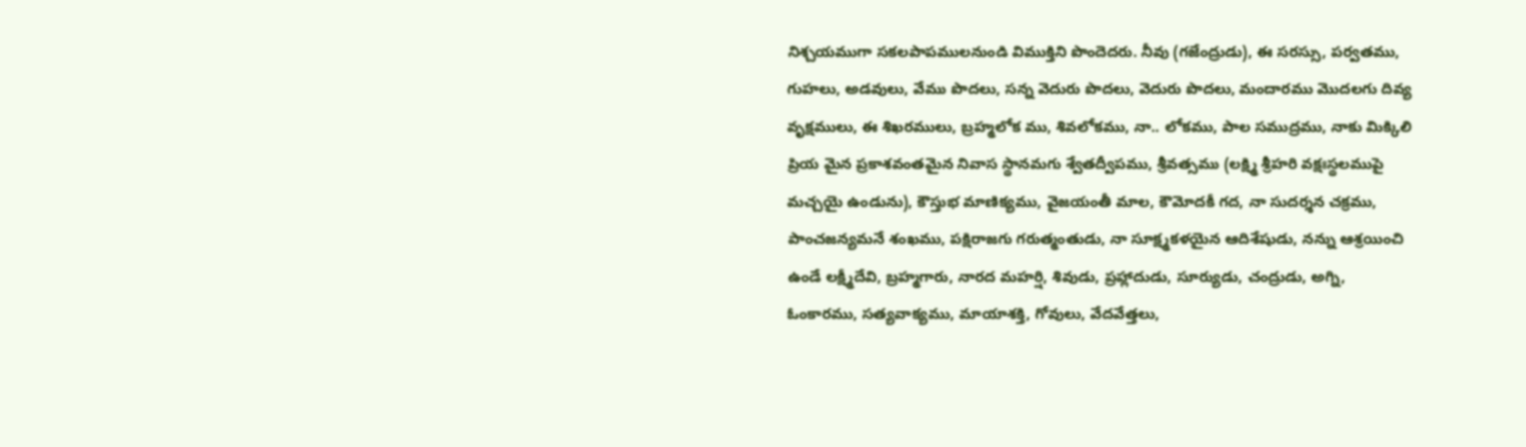నిశ్చయముగా సకలపాపములనుండి విముక్తిని పొందెదరు. నీవు (గజేంద్రుడు), ఈ సరస్సు, పర్వతము, గుహలు, అడవులు, వేము పొదలు, సన్న వెదురు పొదలు, వెదురు పొదలు, మందారము మొదలగు దివ్య వృక్షములు, ఈ శిఖరములు, బ్రహ్మలోక ము, శివలోకము, నా.. లోకము, పాల సముద్రము, నాకు మిక్కిలి ప్రియ మైన ప్రకాశవంతమైన నివాస స్థానమగు శ్వేతద్వీపము, శ్రీవత్సము (లక్ష్మి శ్రీహరి వక్షఃస్థలముపై మచ్చయై ఉండును), కౌస్తుభ మాణిక్యము, వైజయంతీ మాల, కౌమోదకీ గద, నా సుదర్శన చక్రము, పాంచజన్యమనే శంఖము, పక్షిరాజగు గరుత్మంతుడు, నా సూక్ష్మకళయైన ఆదిశేషుడు, నన్ను ఆశ్రయించి ఉండే లక్ష్మీదేవి, బ్రహ్మగారు, నారద మహర్షి, శివుడు, ప్రహ్లాదుడు, సూర్యుడు, చంద్రుడు, అగ్ని, ఓంకారము, సత్యవాక్యము, మాయాశక్తి, గోవులు, వేదవేత్తలు,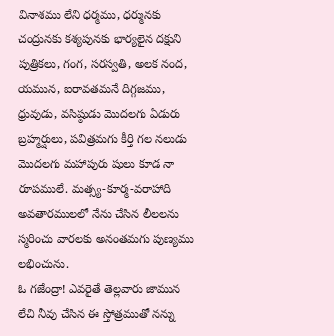వినాశము లేని ధర్మము, ధర్మునకు చంద్రునకు కశ్యపునకు భార్యలైన దక్షుని పుత్రికలు, గంగ, సరస్వతి, అలక నంద, యమున, ఐరావతమనే దిగ్గజము, ధ్రువుడు, వసిష్ఠుడు మొదలగు ఏడురు బ్రహ్మర్షులు, పవిత్రమగు కీర్తి గల నలుడు మొదలగు మహాపురు షులు కూడ నా రూపములే. మత్స్య-కూర్మ-వరాహాది అవతారములలో నేను చేసిన లీలలను స్మరించు వారలకు అనంతమగు పుణ్యము లభించును.
ఓ గజేంద్రా! ఎవరైతే తెల్లవారు జామున లేచి నీవు చేసిన ఈ స్తోత్రముతో నన్ను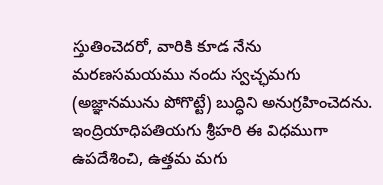స్తుతించెదరో, వారికి కూడ నేను మరణసమయము నందు స్వచ్ఛమగు (అజ్ఞానమును పోగొట్టే) బుద్ధిని అనుగ్రహించెదను.
ఇంద్రియాధిపతియగు శ్రీహరి ఈ విధముగా ఉపదేశించి, ఉత్తమ మగు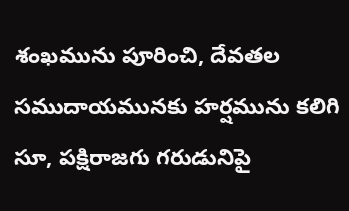శంఖమును పూరించి, దేవతల సముదాయమునకు హర్షమును కలిగి సూ, పక్షిరాజగు గరుడునిపై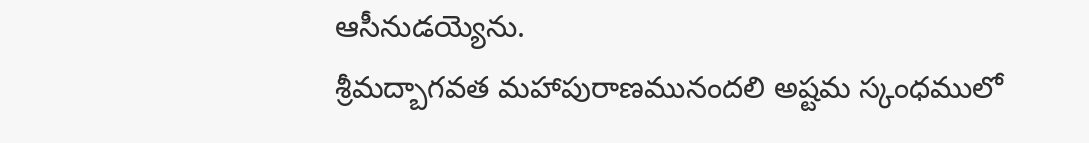ఆసీనుడయ్యెను.
శ్రీమద్బాగవత మహాపురాణమునందలి అష్టమ స్కంధములో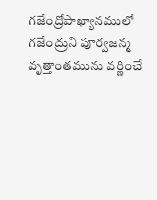గజేంద్రోపాఖ్యానములో గజేంద్రుని పూర్వజన్మ వృత్తాంతమును వర్ణించే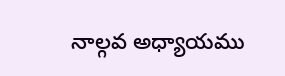నాల్గవ అధ్యాయము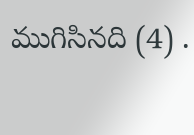ముగిసినది (4) .